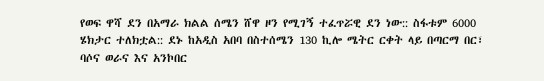የወፍ ዋሻ ደን በአማራ ክልል ሰሜን ሸዋ ዞን የሚገኝ ተፈጥሯዊ ደን ነው:: ስፋቱም 6000 ሄክታር ተለክቷል:: ደኑ ከአዲስ አበባ በስተሰሜን 130 ኪሎ ሜትር ርቀት ላይ በጣርማ በር፣ ባሶና ወራና እና አንኮበር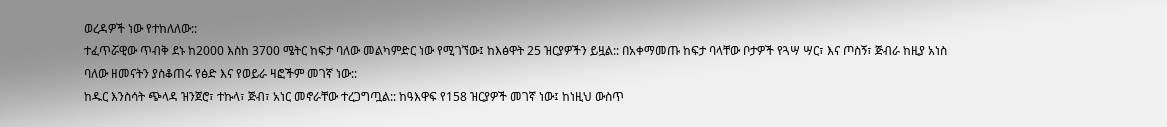ወረዳዎች ነው የተከለለው::
ተፈጥሯዊው ጥብቅ ደኑ ከ2000 እስከ 3700 ሜትር ከፍታ ባለው መልካምድር ነው የሚገኘው፤ ከእፅዋት 25 ዝርያዎችን ይዟል:: በአቀማመጡ ከፍታ ባላቸው ቦታዎች የጓሣ ሣር፣ እና ጦስኝ፣ ጅብራ ከዚያ አነስ ባለው ዘመናትን ያስቆጠሩ የፅድ እና የወይራ ዛፎችም መገኛ ነው::
ከዱር እንስሳት ጭላዳ ዝንጀሮ፣ ተኩላ፣ ጅብ፣ አነር መኖራቸው ተረጋግጧል:: ከዓእዋፍ የ158 ዝርያዎች መገኛ ነው፤ ከነዚህ ውስጥ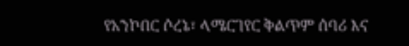የአንኮበር ሶረኔ፣ ላሜርገየር ቅልጥም ሰባሪ እና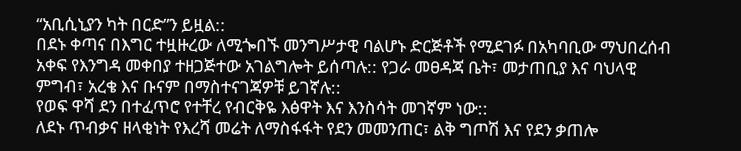“አቢሲኒያን ካት በርድ”ን ይዟል::
በደኑ ቀጣና በእግር ተዟዙረው ለሚጐበኙ መንግሥታዊ ባልሆኑ ድርጅቶች የሚደገፉ በአካባቢው ማህበረሰብ አቀፍ የእንግዳ መቀበያ ተዘጋጅተው አገልግሎት ይሰጣሉ:: የጋራ መፀዳጃ ቤት፣ መታጠቢያ እና ባህላዊ ምግብ፣ አረቄ እና ቡናም በማስተናገጃዎቹ ይገኛሉ::
የወፍ ዋሻ ደን በተፈጥሮ የተቸረ የብርቅዬ እፅዋት እና እንስሳት መገኛም ነው::
ለደኑ ጥብቃና ዘላቂነት የእረሻ መሬት ለማስፋፋት የደን መመንጠር፣ ልቅ ግጦሽ እና የደን ቃጠሎ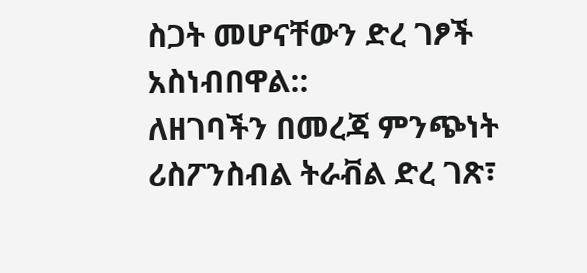ስጋት መሆናቸውን ድረ ገፆች አስነብበዋል::
ለዘገባችን በመረጃ ምንጭነት ሪስፖንስብል ትራቭል ድረ ገጽ፣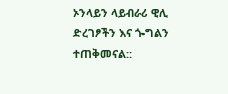ኦንላይን ላይብራሪ ዊሊ ድረገፆችን እና ጐግልን ተጠቅመናል::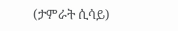(ታምራት ሲሳይ)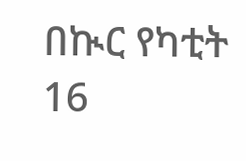በኲር የካቲት 16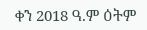ቀን 2018 ዓ.ም ዕትም